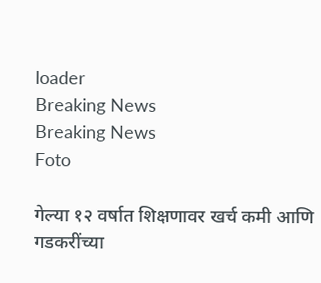loader
Breaking News
Breaking News
Foto

गेल्या १२ वर्षात शिक्षणावर खर्च कमी आणि गडकरींच्या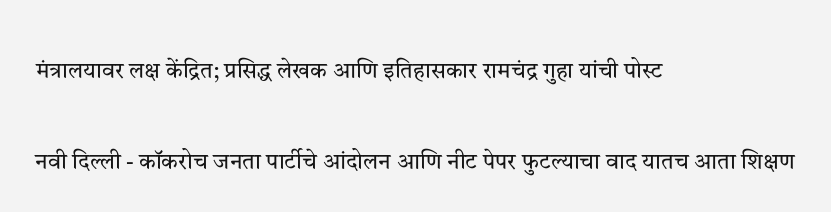मंत्रालयावर लक्ष केंद्रित; प्रसिद्ध लेखक आणि इतिहासकार रामचंद्र गुहा यांची पोस्ट

नवी दिल्ली - कॉकरोच जनता पार्टीचे आंदोलन आणि नीट पेपर फुटल्याचा वाद यातच आता शिक्षण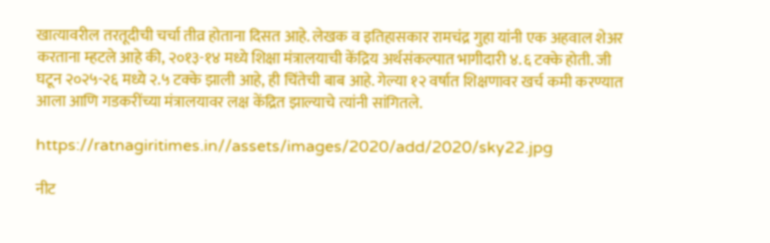खात्यावरील तरतूदीची चर्चा तीव्र होताना दिसत आहे. लेखक व इतिहासकार रामचंद्र गुहा यांनी एक अहवाल शेअर करताना म्हटले आहे की, २०१३-१४ मध्ये शिक्षा मंत्रालयाची केंद्रिय अर्थसंकल्पात भागीदारी ४.६ टक्के होती. जी घटून २०२५-२६ मध्ये २.५ टक्के झाली आहे, ही चिंतेची बाब आहे. गेल्या १२ वर्षात शिक्षणावर खर्च कमी करण्यात आला आणि गडकरींच्या मंत्रालयावर लक्ष केंद्रित झाल्याचे त्यांनी सांगितले.

https://ratnagiritimes.in//assets/images/2020/add/2020/sky22.jpg

नीट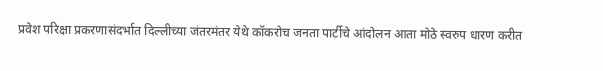प्रवेश परिक्षा प्रकरणासंदर्भात दिल्लीच्या जंतरमंतर येथे कॉकरोच जनता पार्टीचे आंदोलन आता मोठे स्वरुप धारण करीत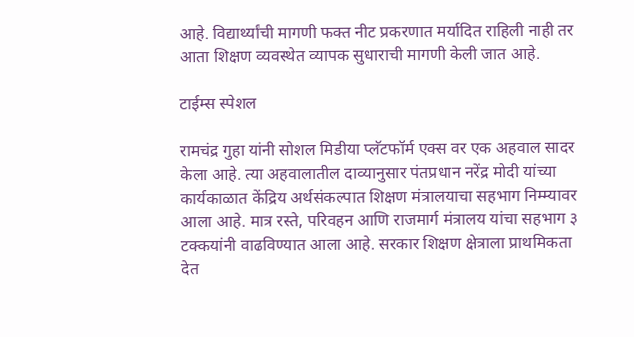आहे. विद्यार्थ्यांची मागणी फक्त नीट प्रकरणात मर्यादित राहिली नाही तर आता शिक्षण व्यवस्थेत व्यापक सुधाराची मागणी केली जात आहे.

टाईम्स स्पेशल

रामचंद्र गुहा यांनी सोशल मिडीया प्लॅटफॉर्म एक्स वर एक अहवाल सादर केला आहे. त्या अहवालातील दाव्यानुसार पंतप्रधान नरेंद्र मोदी यांच्या कार्यकाळात केंद्रिय अर्थसंकल्पात शिक्षण मंत्रालयाचा सहभाग निम्म्यावर आला आहे. मात्र रस्ते, परिवहन आणि राजमार्ग मंत्रालय यांचा सहभाग ३ टक्कयांनी वाढविण्यात आला आहे. सरकार शिक्षण क्षेत्राला प्राथमिकता देत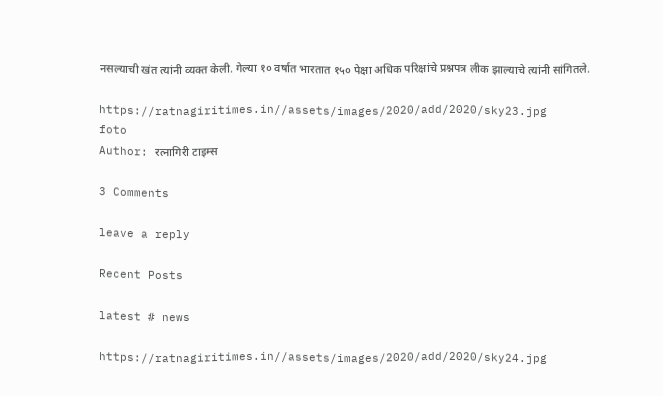नसल्याची खंत त्यांनी व्यक्त केली. गेल्या १० वर्षात भारतात १५० पेक्षा अधिक परिक्षांचे प्रश्नपत्र लीक झाल्याचे त्यांनी सांगितले.

https://ratnagiritimes.in//assets/images/2020/add/2020/sky23.jpg
foto
Author: रत्नागिरी टाइम्स

3 Comments

leave a reply

Recent Posts

latest # news

https://ratnagiritimes.in//assets/images/2020/add/2020/sky24.jpg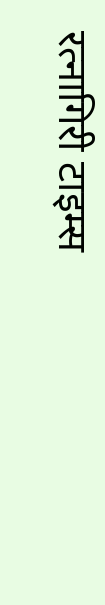रत्नागिरी टाइम्स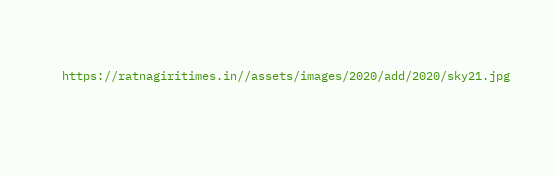https://ratnagiritimes.in//assets/images/2020/add/2020/sky21.jpg